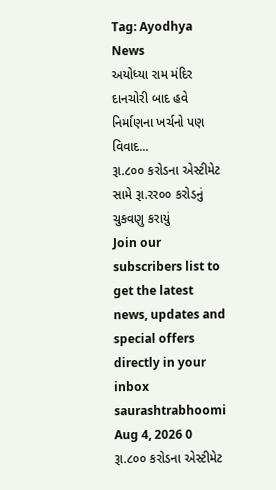Tag: Ayodhya News
અયોધ્યા રામ મંદિર દાનચોરી બાદ હવે નિર્માણના ખર્ચનો પણ વિવાદ...
રૂા.૮૦૦ કરોડના એસ્ટીમેટ સામે રૂા.રર૦૦ કરોડનું ચુકવણુ કરાયું
Join our subscribers list to get the latest news, updates and special offers directly in your inbox
saurashtrabhoomi Aug 4, 2026 0
રૂા.૮૦૦ કરોડના એસ્ટીમેટ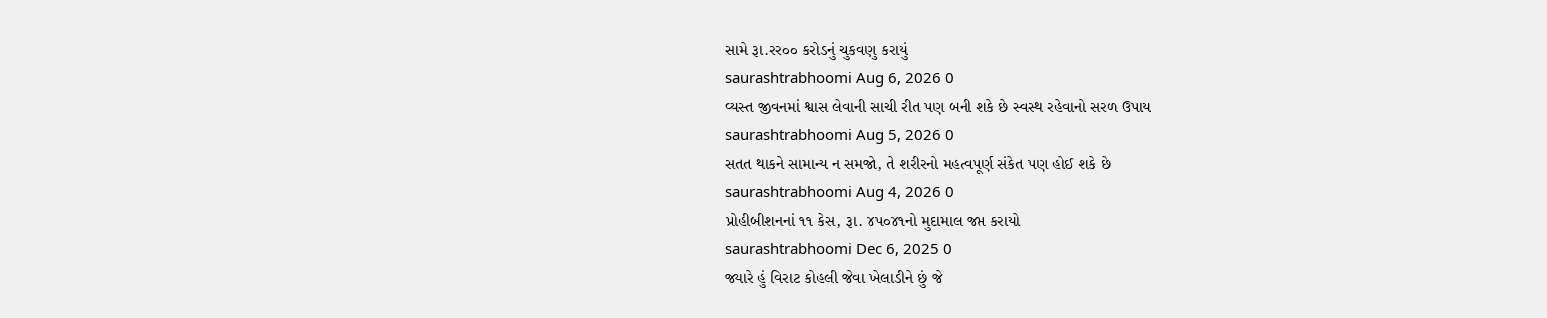સામે રૂા.રર૦૦ કરોડનું ચુકવણુ કરાયું
saurashtrabhoomi Aug 6, 2026 0
વ્યસ્ત જીવનમાં શ્વાસ લેવાની સાચી રીત પણ બની શકે છે સ્વસ્થ રહેવાનો સરળ ઉપાય
saurashtrabhoomi Aug 5, 2026 0
સતત થાકને સામાન્ય ન સમજો, તે શરીરનો મહત્વપૂર્ણ સંકેત પણ હોઈ શકે છે
saurashtrabhoomi Aug 4, 2026 0
પ્રોહીબીશનનાં ૧૧ કેસ, રૂા. ૪પ૦૪૧નો મુદામાલ જપ્ત કરાયો
saurashtrabhoomi Dec 6, 2025 0
જ્યારે હું વિરાટ કોહલી જેવા ખેલાડીને છું જે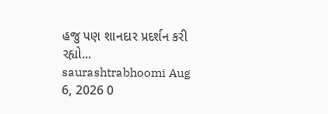હજુ પણ શાનદાર પ્રદર્શન કરી રહ્યો...
saurashtrabhoomi Aug 6, 2026 0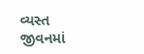વ્યસ્ત જીવનમાં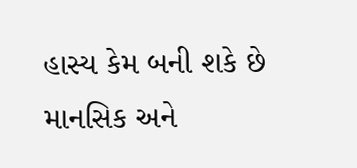હાસ્ય કેમ બની શકે છે માનસિક અને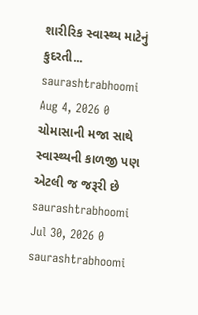શારીરિક સ્વાસ્થ્ય માટેનું કુદરતી...
saurashtrabhoomi Aug 4, 2026 0
ચોમાસાની મજા સાથે સ્વાસ્થ્યની કાળજી પણ એટલી જ જરૂરી છે
saurashtrabhoomi Jul 30, 2026 0
saurashtrabhoomi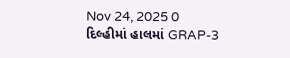Nov 24, 2025 0
દિલ્હીમાં હાલમાં GRAP-3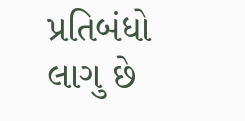પ્રતિબંધો લાગુ છે